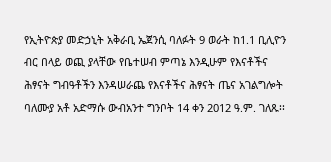የኢትዮጵያ መድኃኒት አቅራቢ ኤጀንሲ ባለፉት 9 ወራት ከ1.1 ቢሊዮን ብር በላይ ወጪ ያላቸው የቤተሠብ ምጣኔ እንዲሁም የእናቶችና ሕፃናት ግብዓቶችን እንዳሠራጨ የእናቶችና ሕፃናት ጤና አገልግሎት ባለሙያ አቶ አድማሱ ውብአንተ ግንቦት 14 ቀን 2012 ዓ.ም. ገለጹ፡፡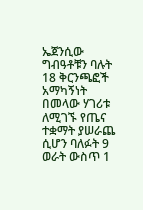ኤጀንሲው ግብዓቶቹን ባሉት 18 ቅርንጫፎች አማካኝነት በመላው ሃገሪቱ ለሚገኙ የጤና ተቋማት ያሠራጨ ሲሆን ባለፉት 9 ወራት ውስጥ 1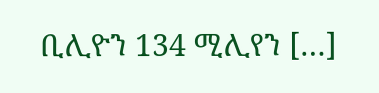ቢሊዮን 134 ሚሊየን […]